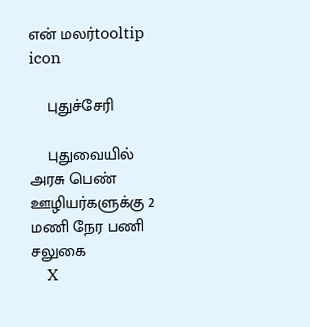என் மலர்tooltip icon

    புதுச்சேரி

    புதுவையில் அரசு பெண் ஊழியர்களுக்கு 2 மணி நேர பணி  சலுகை
    X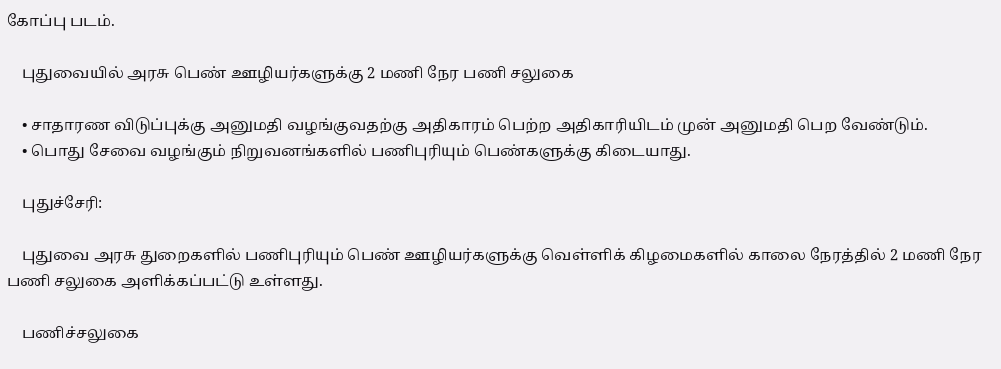கோப்பு படம்.

    புதுவையில் அரசு பெண் ஊழியர்களுக்கு 2 மணி நேர பணி சலுகை

    • சாதாரண விடுப்புக்கு அனுமதி வழங்குவதற்கு அதிகாரம் பெற்ற அதிகாரியிடம் முன் அனுமதி பெற வேண்டும்.
    • பொது சேவை வழங்கும் நிறுவனங்களில் பணிபுரியும் பெண்களுக்கு கிடையாது.

    புதுச்சேரி:

    புதுவை அரசு துறைகளில் பணிபுரியும் பெண் ஊழியர்களுக்கு வெள்ளிக் கிழமைகளில் காலை நேரத்தில் 2 மணி நேர பணி சலுகை அளிக்கப்பட்டு உள்ளது.

    பணிச்சலுகை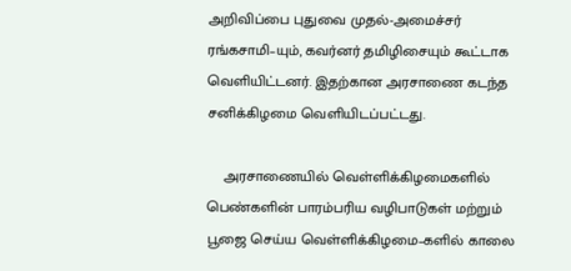அறிவிப்பை புதுவை முதல்-அமைச்சர் ரங்கசாமி–யும், கவர்னர் தமிழிசையும் கூட்டாக வெளியிட்டனர். இதற்கான அரசாணை கடந்த சனிக்கிழமை வெளியிடப்பட்டது.

    அரசாணையில் வெள்ளிக்கிழமைகளில் பெண்களின் பாரம்பரிய வழிபாடுகள் மற்றும் பூஜை செய்ய வெள்ளிக்கிழமை–களில் காலை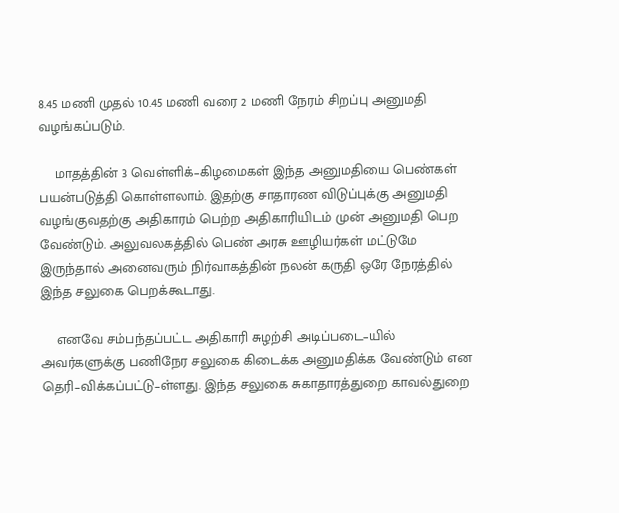8.45 மணி முதல் 10.45 மணி வரை 2 மணி நேரம் சிறப்பு அனுமதி வழங்கப்படும்.

    மாதத்தின் 3 வெள்ளிக்–கிழமைகள் இந்த அனுமதியை பெண்கள் பயன்படுத்தி கொள்ளலாம். இதற்கு சாதாரண விடுப்புக்கு அனுமதி வழங்குவதற்கு அதிகாரம் பெற்ற அதிகாரியிடம் முன் அனுமதி பெற வேண்டும். அலுவலகத்தில் பெண் அரசு ஊழியர்கள் மட்டுமே இருந்தால் அனைவரும் நிர்வாகத்தின் நலன் கருதி ஒரே நேரத்தில் இந்த சலுகை பெறக்கூடாது.

    எனவே சம்பந்தப்பட்ட அதிகாரி சுழற்சி அடிப்படை–யில் அவர்களுக்கு பணிநேர சலுகை கிடைக்க அனுமதிக்க வேண்டும் என தெரி–விக்கப்பட்டு–ள்ளது. இந்த சலுகை சுகாதாரத்துறை காவல்துறை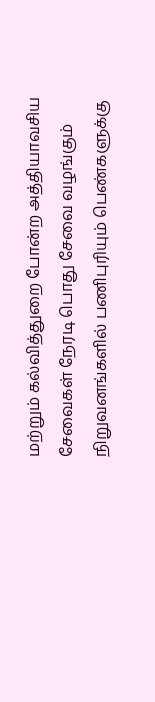மற்றும் கல்வித்துறை போன்ற அத்தியாவசிய சேவைகள் நேரடி பொது சேவை வழங்கும் நிறுவனங்களில் பணிபுரியும் பெண்களுக்கு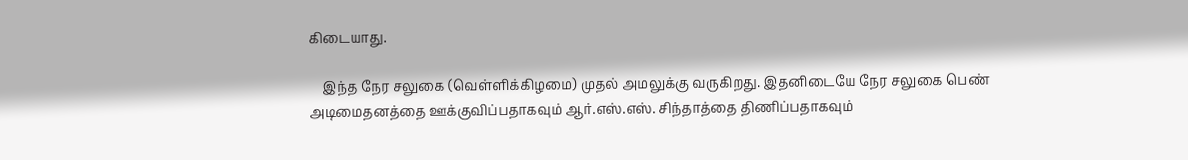கிடையாது.

    இந்த நேர சலுகை (வெள்ளிக்கிழமை) முதல் அமலுக்கு வருகிறது. இதனிடையே நேர சலுகை பெண் அடிமைதனத்தை ஊக்குவிப்பதாகவும் ஆர்.எஸ்.எஸ். சிந்தாத்தை திணிப்பதாகவும்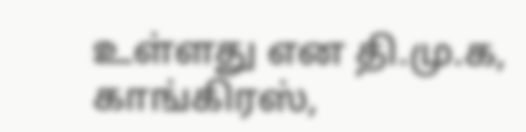உள்ளது என தி.மு.க, காங்கிரஸ்,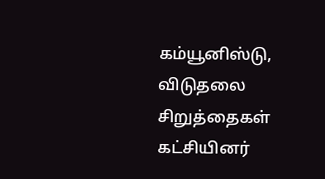கம்யூனிஸ்டு, விடுதலை சிறுத்தைகள் கட்சியினர்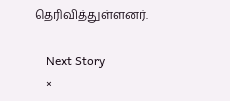தெரிவித்துள்ளனர்.

    Next Story
    ×